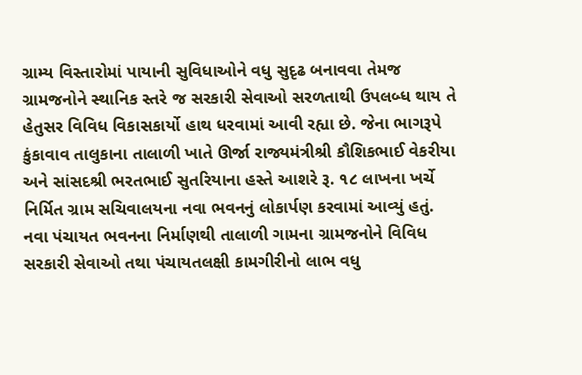ગ્રામ્ય વિસ્તારોમાં પાયાની સુવિધાઓને વધુ સુદૃઢ બનાવવા તેમજ ગ્રામજનોને સ્થાનિક સ્તરે જ સરકારી સેવાઓ સરળતાથી ઉપલબ્ધ થાય તે હેતુસર વિવિધ વિકાસકાર્યો હાથ ધરવામાં આવી રહ્યા છે. જેના ભાગરૂપે કુંકાવાવ તાલુકાના તાલાળી ખાતે ઊર્જા રાજ્યમંત્રીશ્રી કૌશિકભાઈ વેકરીયા અને સાંસદશ્રી ભરતભાઈ સુતરિયાના હસ્તે આશરે રૂ. ૧૮ લાખના ખર્ચે નિર્મિત ગ્રામ સચિવાલયના નવા ભવનનું લોકાર્પણ કરવામાં આવ્યું હતું.
નવા પંચાયત ભવનના નિર્માણથી તાલાળી ગામના ગ્રામજનોને વિવિધ સરકારી સેવાઓ તથા પંચાયતલક્ષી કામગીરીનો લાભ વધુ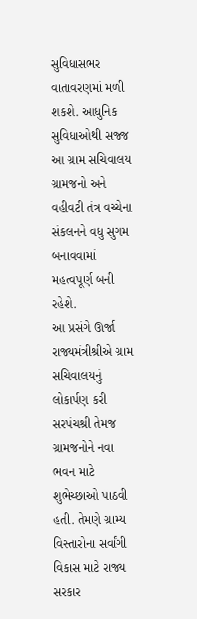સુવિધાસભર વાતાવરણમાં મળી શકશે. આધુનિક સુવિધાઓથી સજ્જ આ ગ્રામ સચિવાલય ગ્રામજનો અને વહીવટી તંત્ર વચ્ચેના સંકલનને વધુ સુગમ બનાવવામાં મહત્વપૂર્ણ બની રહેશે.
આ પ્રસંગે ઊર્જા રાજ્યમંત્રીશ્રીએ ગ્રામ સચિવાલયનું લોકાર્પણ કરી સરપંચશ્રી તેમજ ગ્રામજનોને નવા ભવન માટે શુભેચ્છાઓ પાઠવી હતી. તેમણે ગ્રામ્ય વિસ્તારોના સર્વાંગી વિકાસ માટે રાજ્ય સરકાર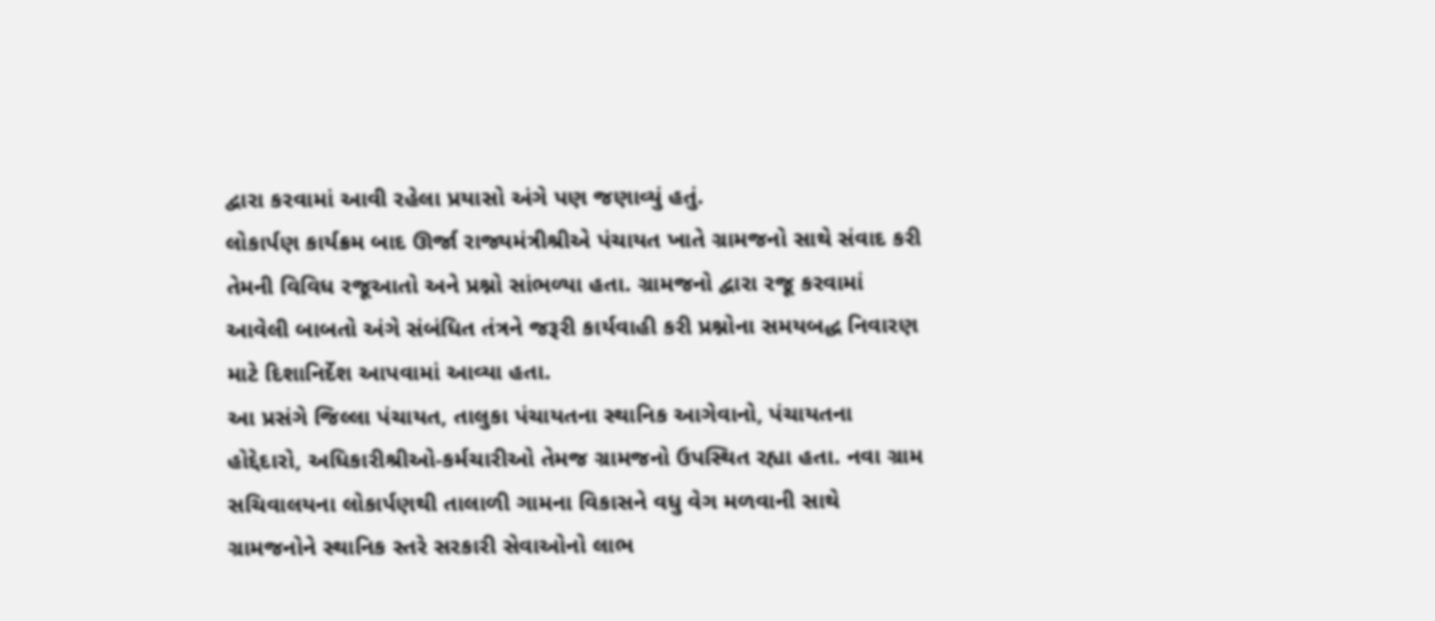દ્વારા કરવામાં આવી રહેલા પ્રયાસો અંગે પણ જણાવ્યું હતું.
લોકાર્પણ કાર્યક્રમ બાદ ઊર્જા રાજ્યમંત્રીશ્રીએ પંચાયત ખાતે ગ્રામજનો સાથે સંવાદ કરી તેમની વિવિધ રજૂઆતો અને પ્રશ્નો સાંભળ્યા હતા. ગ્રામજનો દ્વારા રજૂ કરવામાં આવેલી બાબતો અંગે સંબંધિત તંત્રને જરૂરી કાર્યવાહી કરી પ્રશ્નોના સમયબદ્ધ નિવારણ માટે દિશાનિર્દેશ આપવામાં આવ્યા હતા.
આ પ્રસંગે જિલ્લા પંચાયત, તાલુકા પંચાયતના સ્થાનિક આગેવાનો, પંચાયતના હોદ્દેદારો, અધિકારીશ્રીઓ-કર્મચારીઓ તેમજ ગ્રામજનો ઉપસ્થિત રહ્યા હતા. નવા ગ્રામ સચિવાલયના લોકાર્પણથી તાલાળી ગામના વિકાસને વધુ વેગ મળવાની સાથે ગ્રામજનોને સ્થાનિક સ્તરે સરકારી સેવાઓનો લાભ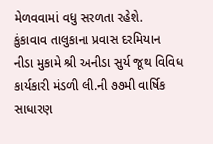મેળવવામાં વધુ સરળતા રહેશે.
કુંકાવાવ તાલુકાના પ્રવાસ દરમિયાન નીડા મુકામે શ્રી અનીડા સુર્ય જૂથ વિવિધ કાર્યકારી મંડળી લી.ની ૭૭મી વાર્ષિક સાધારણ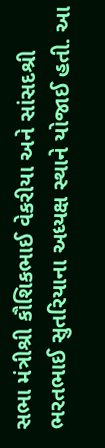સભા મંત્રીશ્રી કૌશિકભાઈ વેકરીયા અને સાંસદશ્રી ભરતભાઈ સુતરિયાના અધ્યક્ષ સ્થાને યોજાઈ હતી. આ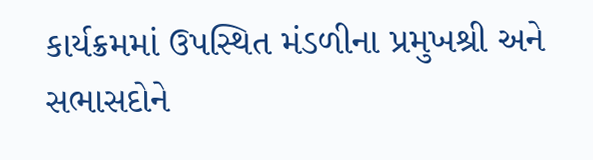કાર્યક્રમમાં ઉપસ્થિત મંડળીના પ્રમુખશ્રી અને સભાસદોને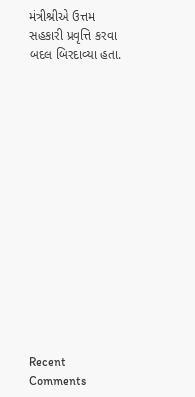મંત્રીશ્રીએ ઉત્તમ સહકારી પ્રવૃત્તિ કરવા બદલ બિરદાવ્યા હતા.















Recent Comments